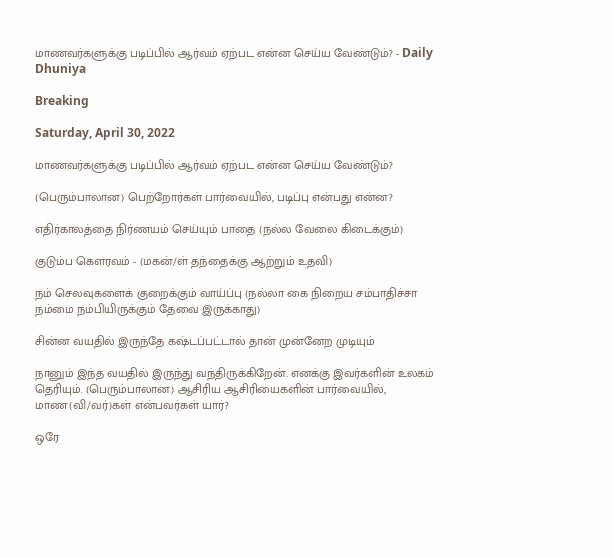மாணவர்களுக்கு படிப்பில் ஆர்வம் ஏற்பட என்ன செய்ய வேண்டும்? - Daily Dhuniya

Breaking

Saturday, April 30, 2022

மாணவர்களுக்கு படிப்பில் ஆர்வம் ஏற்பட என்ன செய்ய வேண்டும்?

(பெரும்பாலான) பெற்றோர்கள் பார்வையில், படிப்பு என்பது என்ன?

எதிர்காலத்தை நிர்ணயம் செய்யும் பாதை (நல்ல வேலை கிடைக்கும்)

குடும்ப கௌரவம் - (மகன்/ள் தந்தைக்கு ஆற்றும் உதவி)

நம் செலவுகளைக் குறைக்கும் வாய்ப்பு (நல்லா கை நிறைய சம்பாதிச்சா நம்மை நம்பியிருக்கும் தேவை இருக்காது)

சின்ன வயதில் இருந்தே கஷ்டப்பட்டால் தான் முன்னேற முடியும்

நானும் இந்த வயதில் இருந்து வந்திருக்கிறேன். எனக்கு இவர்களின் உலகம் தெரியும். (பெரும்பாலான) ஆசிரிய ஆசிரியைகளின் பார்வையில், மாண(வி/வர்)கள் என்பவர்கள் யார்?

ஒரே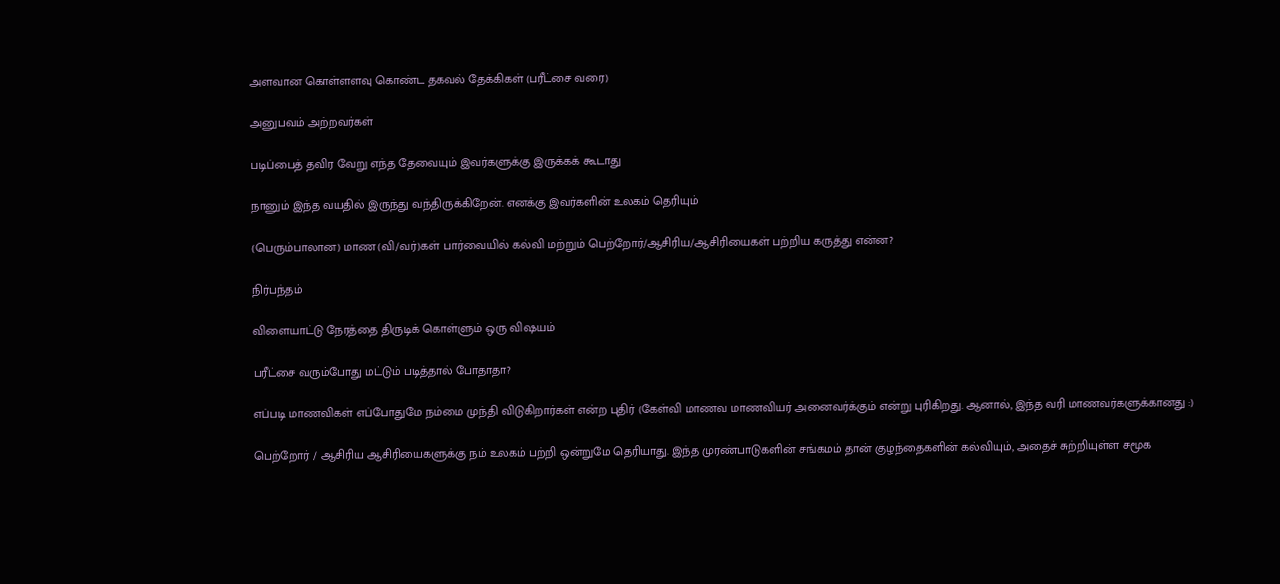அளவான கொள்ளளவு கொண்ட தகவல் தேக்கிகள் (பரீட்சை வரை)

அனுபவம் அற்றவர்கள்

படிப்பைத் தவிர வேறு எந்த தேவையும் இவர்களுக்கு இருக்கக் கூடாது

நானும் இந்த வயதில் இருந்து வந்திருக்கிறேன். எனக்கு இவர்களின் உலகம் தெரியும்

(பெரும்பாலான) மாண(வி/வர்)கள் பார்வையில் கல்வி மற்றும் பெற்றோர்/ஆசிரிய/ஆசிரியைகள் பற்றிய கருத்து என்ன?

நிர்பந்தம்

விளையாட்டு நேரத்தை திருடிக் கொள்ளும் ஒரு விஷயம்

பரீட்சை வரும்போது மட்டும் படித்தால் போதாதா?

எப்படி மாணவிகள் எப்போதுமே நம்மை முந்தி விடுகிறார்கள் என்ற புதிர் (கேள்வி மாணவ மாணவியர் அனைவர்க்கும் என்று புரிகிறது. ஆனால், இந்த வரி மாணவர்களுக்கானது :)

பெற்றோர் / ஆசிரிய ஆசிரியைகளுக்கு நம் உலகம் பற்றி ஒன்றுமே தெரியாது. இந்த முரண்பாடுகளின் சங்கமம் தான் குழந்தைகளின் கல்வியும், அதைச் சுற்றியுள்ள சமூக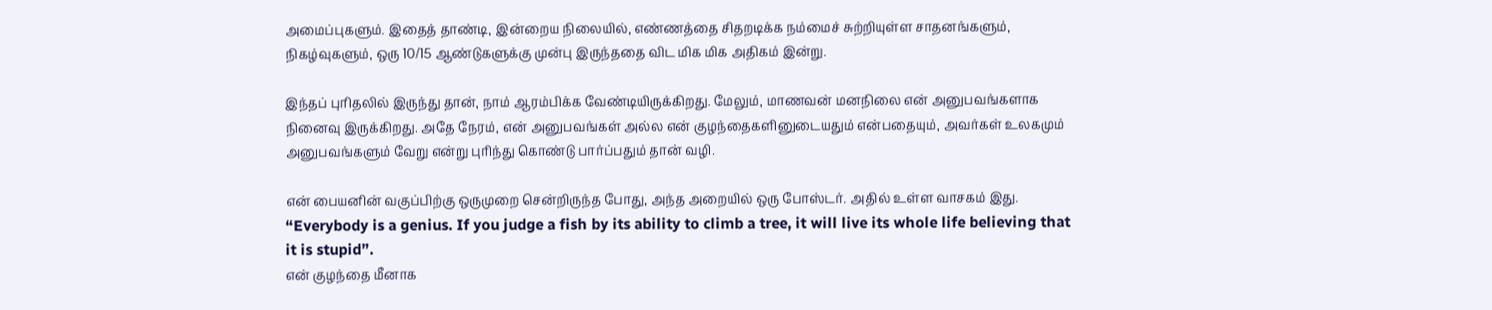அமைப்புகளும். இதைத் தாண்டி, இன்றைய நிலையில், எண்ணத்தை சிதறடிக்க நம்மைச் சுற்றியுள்ள சாதனங்களும், நிகழ்வுகளும், ஒரு 10/15 ஆண்டுகளுக்கு முன்பு இருந்ததை விட மிக மிக அதிகம் இன்று.

இந்தப் புரிதலில் இருந்து தான், நாம் ஆரம்பிக்க வேண்டியிருக்கிறது. மேலும், மாணவன் மனநிலை என் அனுபவங்களாக நினைவு இருக்கிறது. அதே நேரம், என் அனுபவங்கள் அல்ல என் குழந்தைகளினுடையதும் என்பதையும், அவர்கள் உலகமும் அனுபவங்களும் வேறு என்று புரிந்து கொண்டு பார்ப்பதும் தான் வழி.

என் பையனின் வகுப்பிற்கு ஒருமுறை சென்றிருந்த போது, அந்த அறையில் ஒரு போஸ்டர். அதில் உள்ள வாசகம் இது.
“Everybody is a genius. If you judge a fish by its ability to climb a tree, it will live its whole life believing that it is stupid”.
என் குழந்தை மீனாக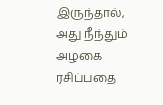இருந்தால், அது நீந்தும் அழகை ரசிப்பதை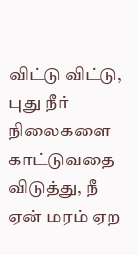விட்டு விட்டு, புது நீர் நிலைகளை காட்டுவதை விடுத்து, நீ ஏன் மரம் ஏற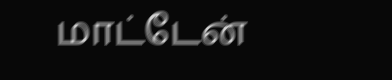மாட்டேன்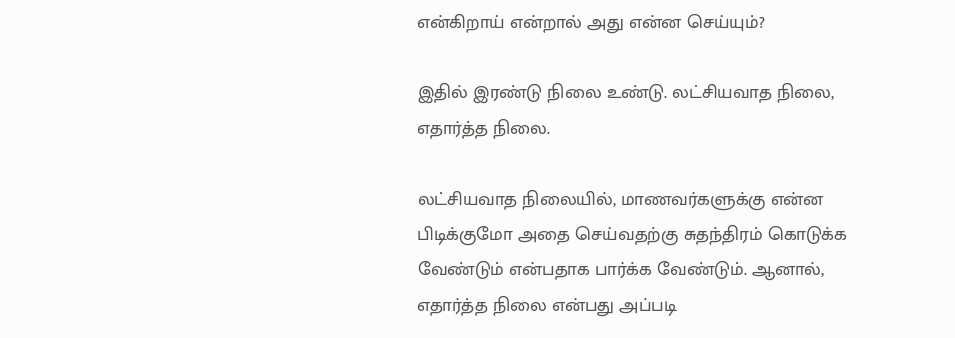என்கிறாய் என்றால் அது என்ன செய்யும்?

இதில் இரண்டு நிலை உண்டு. லட்சியவாத நிலை, எதார்த்த நிலை.

லட்சியவாத நிலையில், மாணவர்களுக்கு என்ன பிடிக்குமோ அதை செய்வதற்கு சுதந்திரம் கொடுக்க வேண்டும் என்பதாக பார்க்க வேண்டும். ஆனால், எதார்த்த நிலை என்பது அப்படி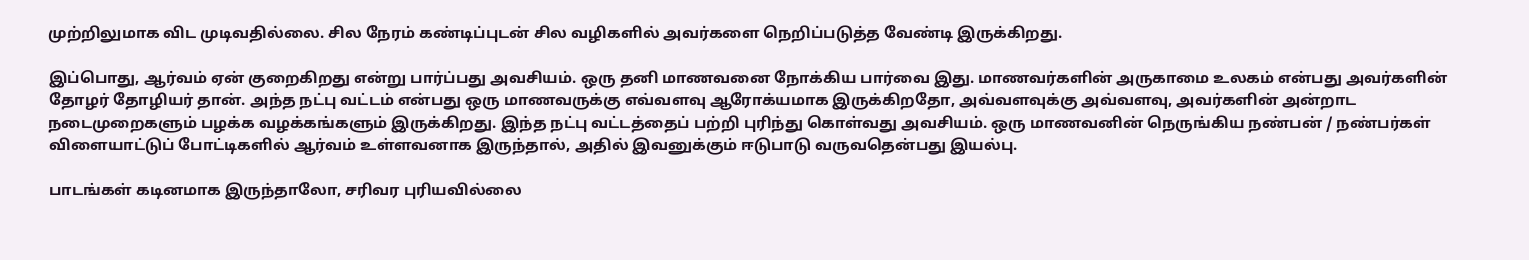முற்றிலுமாக விட முடிவதில்லை. சில நேரம் கண்டிப்புடன் சில வழிகளில் அவர்களை நெறிப்படுத்த வேண்டி இருக்கிறது.

இப்பொது, ஆர்வம் ஏன் குறைகிறது என்று பார்ப்பது அவசியம். ஒரு தனி மாணவனை நோக்கிய பார்வை இது. மாணவர்களின் அருகாமை உலகம் என்பது அவர்களின் தோழர் தோழியர் தான். அந்த நட்பு வட்டம் என்பது ஒரு மாணவருக்கு எவ்வளவு ஆரோக்யமாக இருக்கிறதோ, அவ்வளவுக்கு அவ்வளவு, அவர்களின் அன்றாட நடைமுறைகளும் பழக்க வழக்கங்களும் இருக்கிறது. இந்த நட்பு வட்டத்தைப் பற்றி புரிந்து கொள்வது அவசியம். ஒரு மாணவனின் நெருங்கிய நண்பன் / நண்பர்கள் விளையாட்டுப் போட்டிகளில் ஆர்வம் உள்ளவனாக இருந்தால், அதில் இவனுக்கும் ஈடுபாடு வருவதென்பது இயல்பு.

பாடங்கள் கடினமாக இருந்தாலோ, சரிவர புரியவில்லை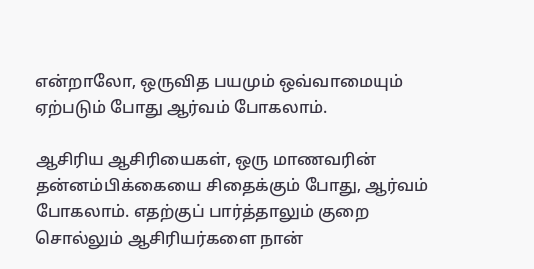என்றாலோ, ஒருவித பயமும் ஒவ்வாமையும் ஏற்படும் போது ஆர்வம் போகலாம்.

ஆசிரிய ஆசிரியைகள், ஒரு மாணவரின் தன்னம்பிக்கையை சிதைக்கும் போது, ஆர்வம் போகலாம். எதற்குப் பார்த்தாலும் குறை சொல்லும் ஆசிரியர்களை நான்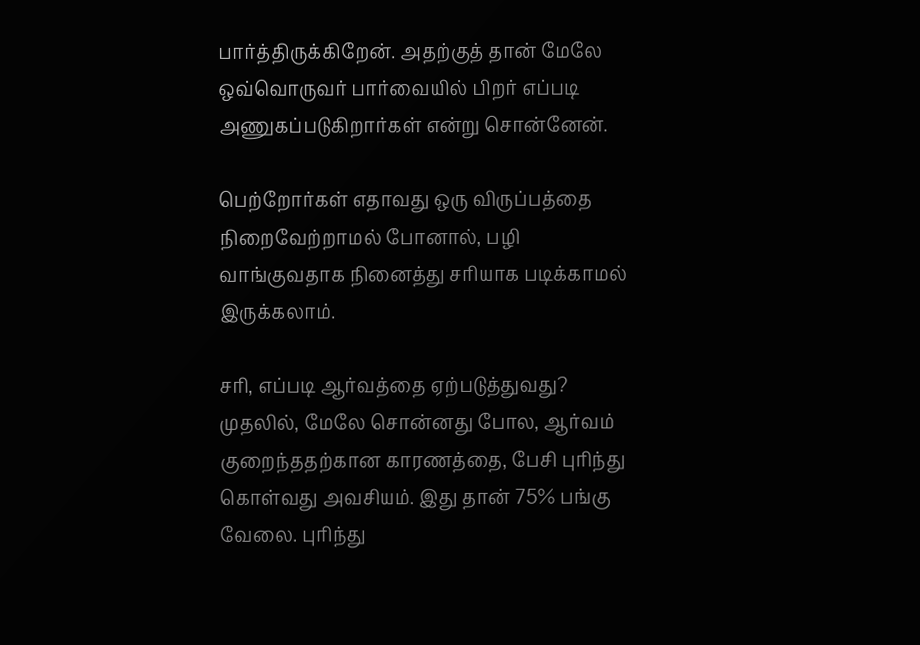பார்த்திருக்கிறேன். அதற்குத் தான் மேலே ஒவ்வொருவர் பார்வையில் பிறர் எப்படி அணுகப்படுகிறார்கள் என்று சொன்னேன்.

பெற்றோர்கள் எதாவது ஒரு விருப்பத்தை நிறைவேற்றாமல் போனால், பழி வாங்குவதாக நினைத்து சரியாக படிக்காமல் இருக்கலாம்.

சரி, எப்படி ஆர்வத்தை ஏற்படுத்துவது? முதலில், மேலே சொன்னது போல, ஆர்வம் குறைந்ததற்கான காரணத்தை, பேசி புரிந்து கொள்வது அவசியம். இது தான் 75% பங்கு வேலை. புரிந்து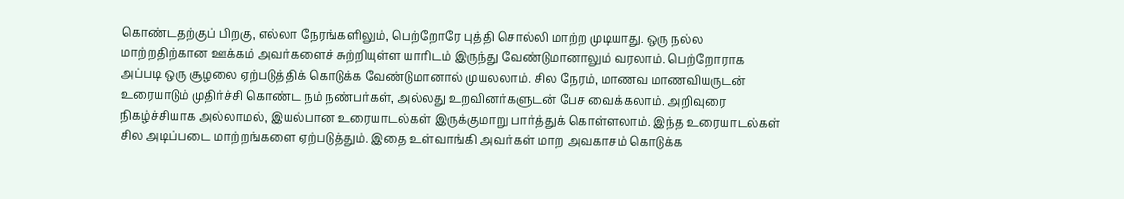கொண்டதற்குப் பிறகு, எல்லா நேரங்களிலும், பெற்றோரே புத்தி சொல்லி மாற்ற முடியாது. ஒரு நல்ல மாற்றதிற்கான ஊக்கம் அவர்களைச் சுற்றியுள்ள யாரிடம் இருந்து வேண்டுமானாலும் வரலாம். பெற்றோராக அப்படி ஒரு சூழலை ஏற்படுத்திக் கொடுக்க வேண்டுமானால் முயலலாம். சில நேரம், மாணவ மாணவியருடன் உரையாடும் முதிர்ச்சி கொண்ட நம் நண்பர்கள், அல்லது உறவினர்களுடன் பேச வைக்கலாம். அறிவுரை நிகழ்ச்சியாக அல்லாமல், இயல்பான உரையாடல்கள் இருக்குமாறு பார்த்துக் கொள்ளலாம். இந்த உரையாடல்கள் சில அடிப்படை மாற்றங்களை ஏற்படுத்தும். இதை உள்வாங்கி அவர்கள் மாற அவகாசம் கொடுக்க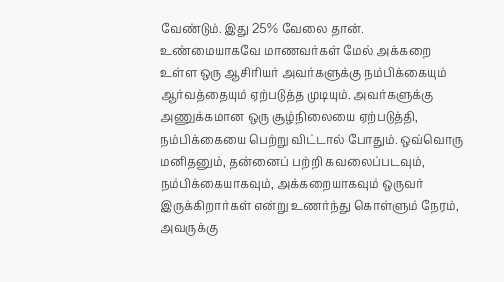வேண்டும். இது 25% வேலை தான். உண்மையாகவே மாணவர்கள் மேல் அக்கறை உள்ள ஒரு ஆசிரியர் அவர்களுக்கு நம்பிக்கையும் ஆர்வத்தையும் ஏற்படுத்த முடியும். அவர்களுக்கு அணுக்கமான ஒரு சூழ்நிலையை ஏற்படுத்தி, நம்பிக்கையை பெற்று விட்டால் போதும். ஒவ்வொரு மனிதனும், தன்னைப் பற்றி கவலைப்படவும், நம்பிக்கையாகவும், அக்கறையாகவும் ஒருவர் இருக்கிறார்கள் என்று உணர்ந்து கொள்ளும் நேரம், அவருக்கு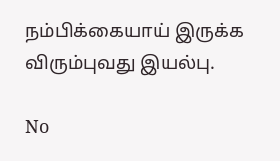நம்பிக்கையாய் இருக்க விரும்புவது இயல்பு.

No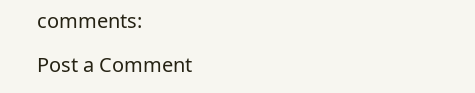comments:

Post a Comment